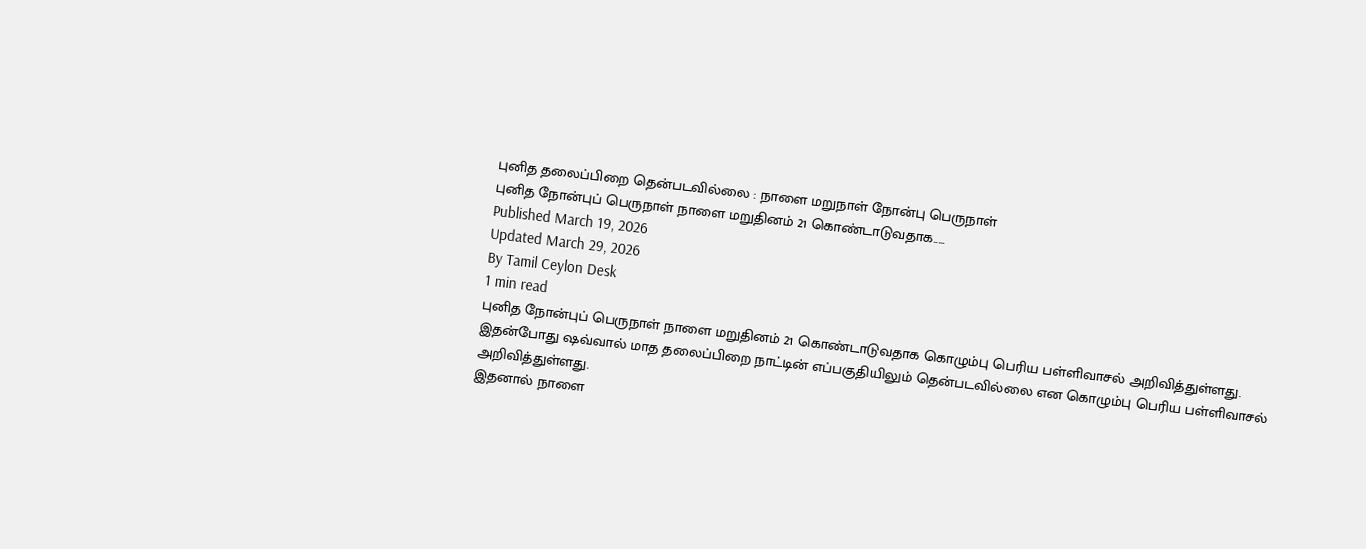புனித தலைப்பிறை தென்படவில்லை : நாளை மறுநாள் நோன்பு பெருநாள்
புனித நோன்புப் பெருநாள் நாளை மறுதினம் 21 கொண்டாடுவதாக.....
Published March 19, 2026
Updated March 29, 2026
By Tamil Ceylon Desk
1 min read
புனித நோன்புப் பெருநாள் நாளை மறுதினம் 21 கொண்டாடுவதாக கொழும்பு பெரிய பள்ளிவாசல் அறிவித்துள்ளது.
இதன்போது ஷவ்வால் மாத தலைப்பிறை நாட்டின் எப்பகுதியிலும் தென்படவில்லை என கொழும்பு பெரிய பள்ளிவாசல் அறிவித்துள்ளது.
இதனால் நாளை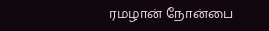ரமழான் நோன்பை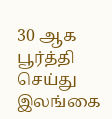30 ஆக பூர்த்தி செய்து இலங்கை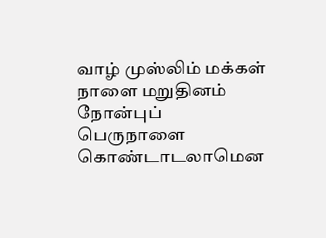வாழ் முஸ்லிம் மக்கள் நாளை மறுதினம் நோன்புப் பெருநாளை கொண்டாடலாமென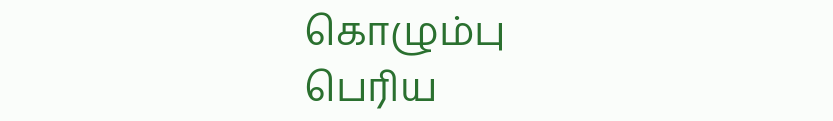கொழும்பு பெரிய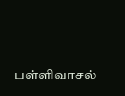பள்ளிவாசல்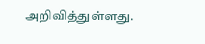அறிவித்துள்ளது.